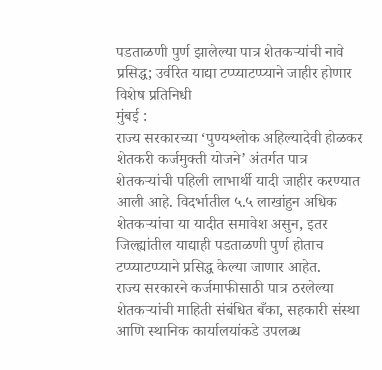पडताळणी पुर्ण झालेल्या पात्र शेतकऱ्यांची नावे प्रसिद्ध; उर्वरित याद्या टप्प्याटप्प्याने जाहीर होणार
विशेष प्रतिनिधी
मुंबई :
राज्य सरकारच्या ‘पुण्यश्लोक अहिल्यादेवी होळकर शेतकरी कर्जमुक्ती योजने’ अंतर्गत पात्र शेतकऱ्यांची पहिली लाभार्थी यादी जाहीर करण्यात आली आहे. विदर्भातील ५.५ लाखांहुन अधिक शेतकऱ्यांचा या यादीत समावेश असुन, इतर जिल्ह्यांतील याद्याही पडताळणी पुर्ण होताच टप्प्याटप्प्याने प्रसिद्ध केल्या जाणार आहेत.
राज्य सरकारने कर्जमाफीसाठी पात्र ठरलेल्या शेतकऱ्यांची माहिती संबंधित बँका, सहकारी संस्था आणि स्थानिक कार्यालयांकडे उपलब्ध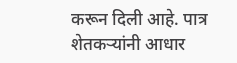करून दिली आहे. पात्र शेतकऱ्यांनी आधार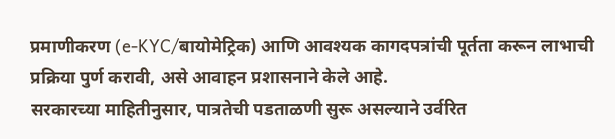प्रमाणीकरण (e-KYC/बायोमेट्रिक) आणि आवश्यक कागदपत्रांची पूर्तता करून लाभाची प्रक्रिया पुर्ण करावी, असे आवाहन प्रशासनाने केले आहे.
सरकारच्या माहितीनुसार, पात्रतेची पडताळणी सुरू असल्याने उर्वरित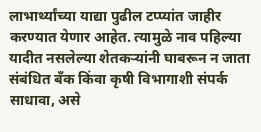लाभार्थ्यांच्या याद्या पुढील टप्प्यांत जाहीर करण्यात येणार आहेत. त्यामुळे नाव पहिल्या यादीत नसलेल्या शेतकऱ्यांनी घाबरून न जाता संबंधित बँक किंवा कृषी विभागाशी संपर्क साधावा, असे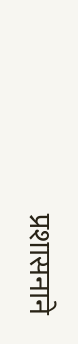प्रशासनाने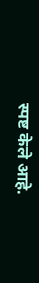स्पष्ट केले आहे.